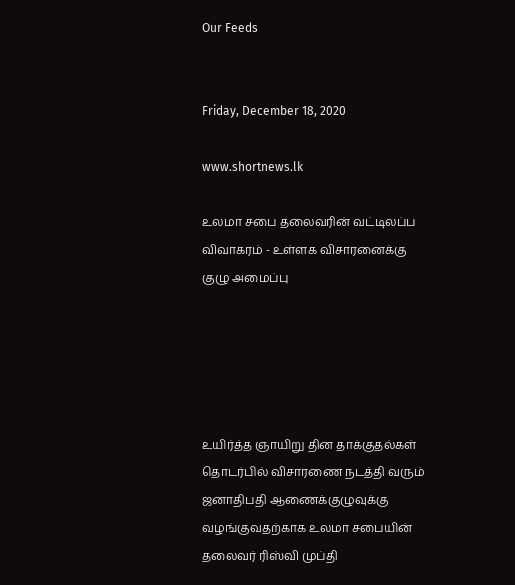Our Feeds


Friday, December 18, 2020

www.shortnews.lk

உலமா சபை தலைவரின் வட்டிலப்ப விவாகரம் - உள்ளக விசாரனைக்கு குழு அமைப்பு





உயிர்த்த ஞாயிறு தின தாக்குதல்கள் தொடர்பில் விசாரணை நடத்தி வரும் ஜனாதிபதி ஆணைக்குழுவுக்கு வழங்குவதற்காக உலமா சபையின் தலைவர் ரிஸ்வி முப்தி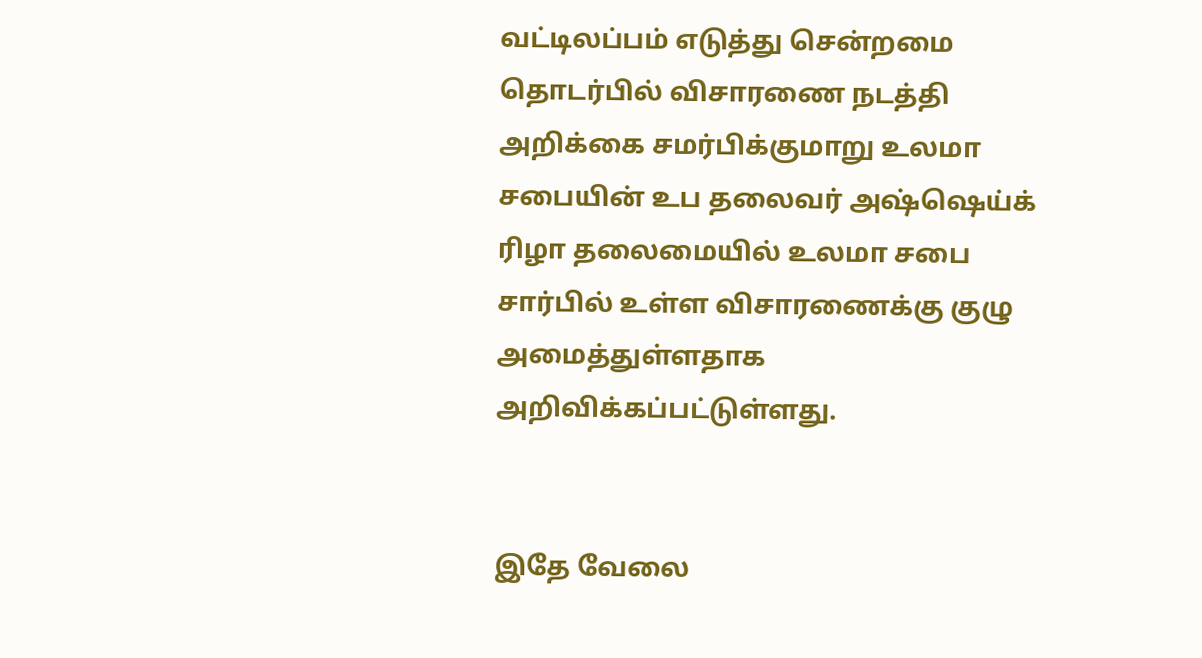வட்டிலப்பம் எடுத்து சென்றமை தொடர்பில் விசாரணை நடத்தி அறிக்கை சமர்பிக்குமாறு உலமா சபையின் உப தலைவர் அஷ்ஷெய்க் ரிழா தலைமையில் உலமா சபை சார்பில் உள்ள விசாரணைக்கு குழு அமைத்துள்ளதாக அறிவிக்கப்பட்டுள்ளது.


இதே வேலை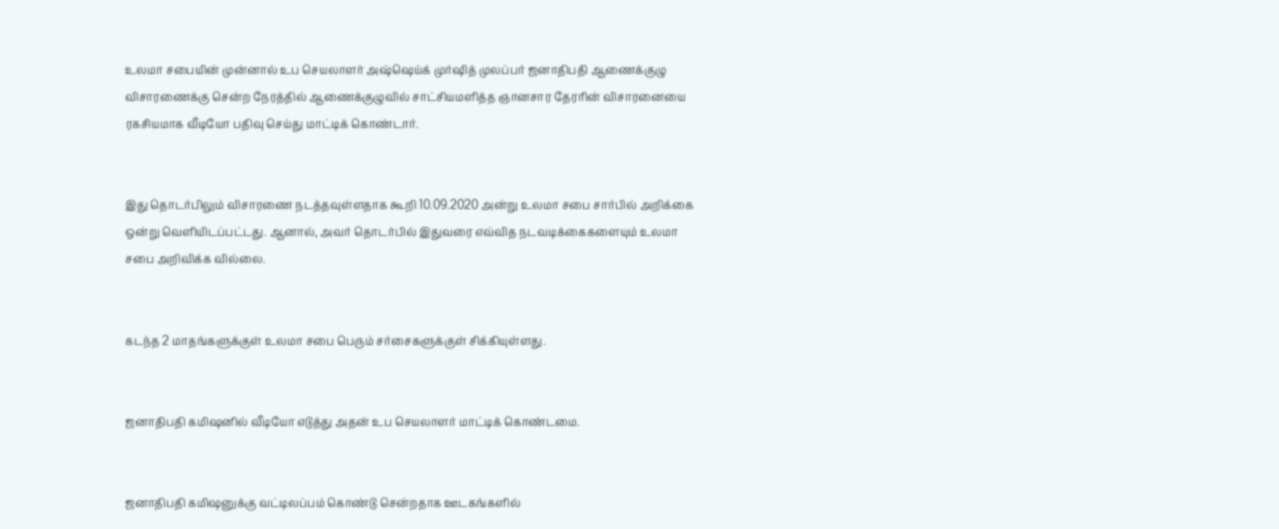உலமா சபையின் முன்னால் உப செயலாளர் அஷ்ஷெய்க் முர்ஷித் முலப்பர் ஜனாதிபதி ஆணைக்குழு விசாரணைக்கு சென்ற நேரத்தில் ஆணைக்குழுவில் சாட்சியமளித்த ஞானசார தேரரின் விசாரனையை ரகசியமாக வீடியோ பதிவு செய்து மாட்டிக் கொண்டார்.


இது தொடர்பிலும் விசாரணை நடத்தவுள்ளதாக கூறி 10.09.2020 அன்று உலமா சபை சார்பில் அறிக்கை ஒன்று வெளியிடப்பட்டது. ஆனால், அவர் தொடர்பில் இதுவரை எவ்வித நடவடிக்கைகளையும் உலமா சபை அறிவிக்க வில்லை.


கடந்த 2 மாதங்களுக்குள் உலமா சபை பெரும் சர்சைகளுக்குள் சிக்கியுள்ளது.


ஜனாதிபதி கமிஷனில் வீடியோ எடுத்து அதன் உப செயலாளர் மாட்டிக் கொண்டமை.


ஜனாதிபதி கமிஷனுக்கு வட்டிலப்பம் கொண்டு சென்றதாக ஊடகங்களில்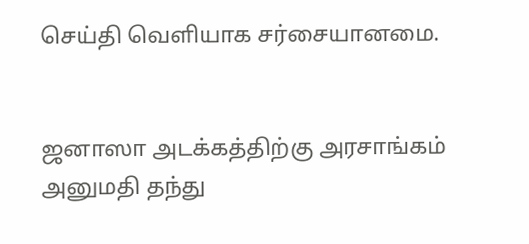செய்தி வெளியாக சர்சையானமை.


ஜனாஸா அடக்கத்திற்கு அரசாங்கம் அனுமதி தந்து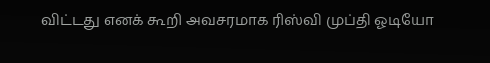விட்டது எனக் கூறி அவசரமாக ரிஸ்வி முப்தி ஓடியோ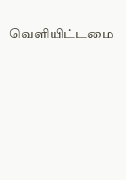வெளியிட்டமை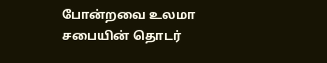போன்றவை உலமா சபையின் தொடர்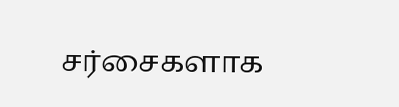சர்சைகளாக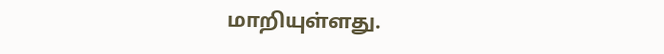மாறியுள்ளது.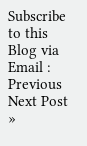Subscribe to this Blog via Email :
Previous
Next Post »